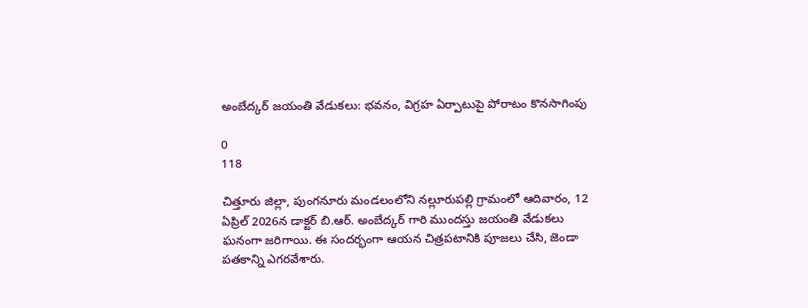అంబేద్కర్ జయంతి వేడుకలు: భవనం, విగ్రహ ఏర్పాటుపై పోరాటం కొనసాగింపు

0
118

చిత్తూరు జిల్లా, పుంగనూరు మండలంలోని నల్లూరుపల్లి గ్రామంలో ఆదివారం, 12 ఏప్రిల్ 2026న డాక్టర్ బి.ఆర్. అంబేద్కర్ గారి ముందస్తు జయంతి వేడుకలు ఘనంగా జరిగాయి. ఈ సందర్భంగా ఆయన చిత్రపటానికి పూజలు చేసి, జెండా పతకాన్ని ఎగరవేశారు.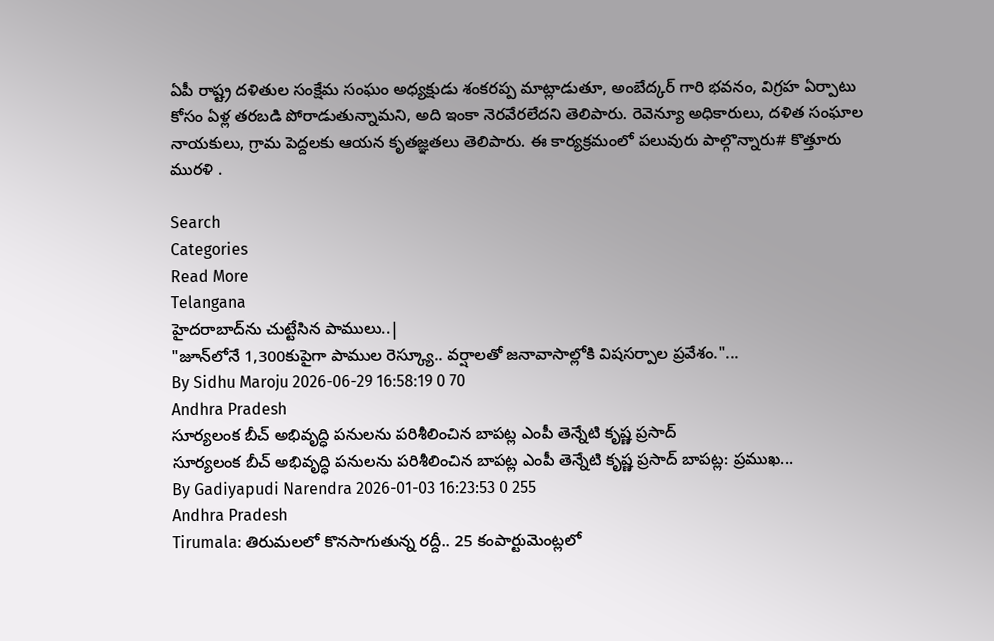ఏపీ రాష్ట్ర దళితుల సంక్షేమ సంఘం అధ్యక్షుడు శంకరప్ప మాట్లాడుతూ, అంబేద్కర్ గారి భవనం, విగ్రహ ఏర్పాటు కోసం ఏళ్ల తరబడి పోరాడుతున్నామని, అది ఇంకా నెరవేరలేదని తెలిపారు. రెవెన్యూ అధికారులు, దళిత సంఘాల నాయకులు, గ్రామ పెద్దలకు ఆయన కృతజ్ఞతలు తెలిపారు. ఈ కార్యక్రమంలో పలువురు పాల్గొన్నారు# కొత్తూరు మురళి .

Search
Categories
Read More
Telangana
హైదరాబాద్‌ను చుట్టేసిన పాములు..|
"జూన్‌లోనే 1,300కుపైగా పాముల రెస్క్యూ.. వర్షాలతో జనావాసాల్లోకి విషసర్పాల ప్రవేశం."...
By Sidhu Maroju 2026-06-29 16:58:19 0 70
Andhra Pradesh
సూర్యలంక బీచ్ అభివృద్ధి పనులను పరిశీలించిన బాపట్ల ఎంపీ తెన్నేటి కృష్ణ ప్రసాద్
సూర్యలంక బీచ్ అభివృద్ధి పనులను పరిశీలించిన బాపట్ల ఎంపీ తెన్నేటి కృష్ణ ప్రసాద్ బాపట్ల: ప్రముఖ...
By Gadiyapudi Narendra 2026-01-03 16:23:53 0 255
Andhra Pradesh
Tirumala: తిరుమలలో కొనసాగుతున్న రద్దీ.. 25 కంపార్టుమెంట్లలో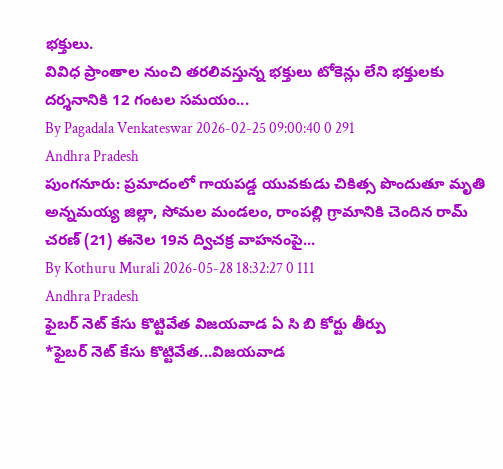భక్తులు.
వివిధ ప్రాంతాల నుంచి తరలివస్తున్న భక్తులు టోకెన్లు లేని భక్తులకు దర్శనానికి 12 గంటల సమయం...
By Pagadala Venkateswar 2026-02-25 09:00:40 0 291
Andhra Pradesh
పుంగనూరు: ప్రమాదంలో గాయపడ్డ యువకుడు చికిత్స పొందుతూ మృతి
అన్నమయ్య జిల్లా, సోమల మండలం, రాంపల్లి గ్రామానికి చెందిన రామ్ చరణ్ (21) ఈనెల 19న ద్విచక్ర వాహనంపై...
By Kothuru Murali 2026-05-28 18:32:27 0 111
Andhra Pradesh
ఫైబర్ నెట్ కేసు కొట్టివేత విజయవాడ ఏ సి బి కోర్టు తీర్పు
*ఫైబర్ నెట్ కేసు కొట్టివేత...విజయవాడ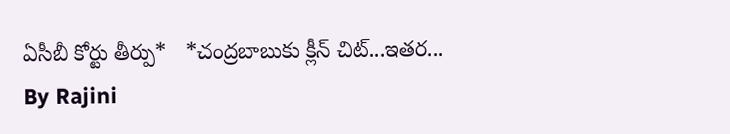ఏసీబీ కోర్టు తీర్పు*   *చంద్రబాబుకు క్లీన్ చిట్...ఇతర...
By Rajini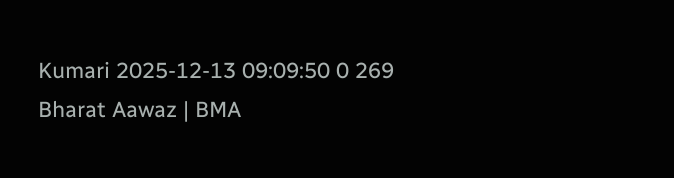Kumari 2025-12-13 09:09:50 0 269
Bharat Aawaz | BMA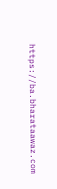https://ba.bharataawaz.com